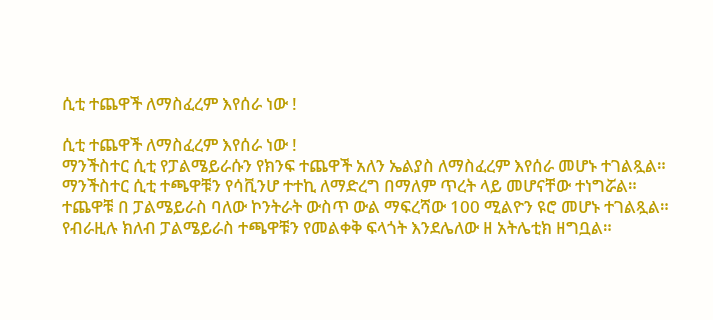ሲቲ ተጨዋች ለማስፈረም እየሰራ ነው !

ሲቲ ተጨዋች ለማስፈረም እየሰራ ነው !
ማንችስተር ሲቲ የፓልሜይራሱን የክንፍ ተጨዋች አለን ኤልያስ ለማስፈረም እየሰራ መሆኑ ተገልጿል።
ማንችስተር ሲቲ ተጫዋቹን የሳቪንሆ ተተኪ ለማድረግ በማለም ጥረት ላይ መሆናቸው ተነግሯል።
ተጨዋቹ በ ፓልሜይራስ ባለው ኮንትራት ውስጥ ውል ማፍረሻው 100 ሚልዮን ዩሮ መሆኑ ተገልጿል።
የብራዚሉ ክለብ ፓልሜይራስ ተጫዋቹን የመልቀቅ ፍላጎት እንደሌለው ዘ አትሌቲክ ዘግቧል።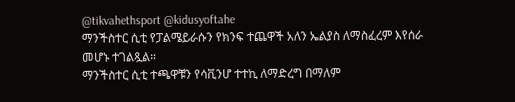@tikvahethsport @kidusyoftahe
ማንችስተር ሲቲ የፓልሜይራሱን የክንፍ ተጨዋች አለን ኤልያስ ለማስፈረም እየሰራ መሆኑ ተገልጿል።
ማንችስተር ሲቲ ተጫዋቹን የሳቪንሆ ተተኪ ለማድረግ በማለም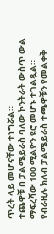ጥረት ላይ መሆናቸው ተነግሯል።
ተጨዋቹ በ ፓልሜይራስ ባለው ኮንትራት ውስጥ ውል ማፍረሻው 100 ሚልዮን ዩሮ መሆኑ ተገልጿል።
የብራዚሉ ክለብ ፓልሜይራስ ተጫዋቹን የመልቀቅ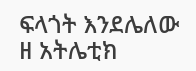ፍላጎት እንደሌለው ዘ አትሌቲክ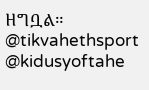ዘግቧል።
@tikvahethsport @kidusyoftahe